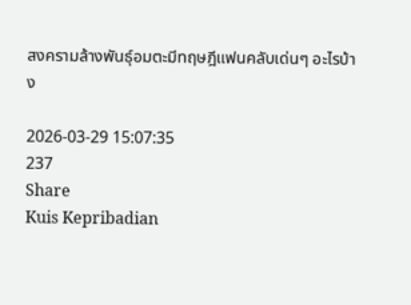สงครามล้างพันธุ์อมตะมีทฤษฎีแฟนคลับเด่นๆ อะไรบ้าง

2026-03-29 15:07:35
237
Share
Kuis Kepribadian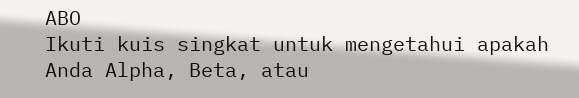ABO
Ikuti kuis singkat untuk mengetahui apakah Anda Alpha, Beta, atau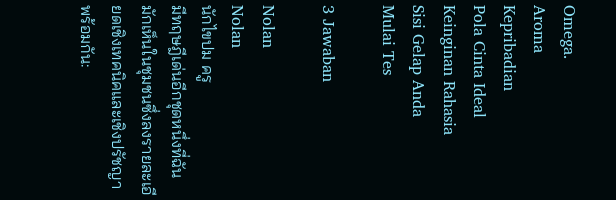Omega.
Aroma
Kepribadian
Pola Cinta Ideal
Keinginan Rahasia
Sisi Gelap Anda
Mulai Tes

3 Jawaban

Nolan
Nolan
นักไขปม ครู
มีทฤษฎีเด่นอีกชุดหนึ่งที่ฉันมักเห็นในชุมชนซึ่งลงรายละเอียดเชิงเทคนิคและเชิงปรัชญาพร้อมกัน: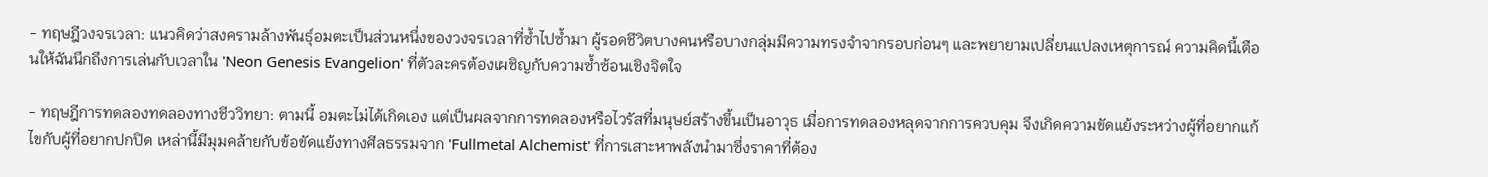- ทฤษฎีวงจรเวลา: แนวคิดว่าสงครามล้างพันธุ์อมตะเป็นส่วนหนึ่งของวงจรเวลาที่ซ้ำไปซ้ำมา ผู้รอดชีวิตบางคนหรือบางกลุ่มมีความทรงจำจากรอบก่อนๆ และพยายามเปลี่ยนแปลงเหตุการณ์ ความคิดนี้เตือนให้ฉันนึกถึงการเล่นกับเวลาใน 'Neon Genesis Evangelion' ที่ตัวละครต้องเผชิญกับความซ้ำซ้อนเชิงจิตใจ

- ทฤษฎีการทดลองทดลองทางชีววิทยา: ตามนี้ อมตะไม่ได้เกิดเอง แต่เป็นผลจากการทดลองหรือไวรัสที่มนุษย์สร้างขึ้นเป็นอาวุธ เมื่อการทดลองหลุดจากการควบคุม จึงเกิดความขัดแย้งระหว่างผู้ที่อยากแก้ไขกับผู้ที่อยากปกปิด เหล่านี้มีมุมคล้ายกับข้อขัดแย้งทางศีลธรรมจาก 'Fullmetal Alchemist' ที่การเสาะหาพลังนำมาซึ่งราคาที่ต้อง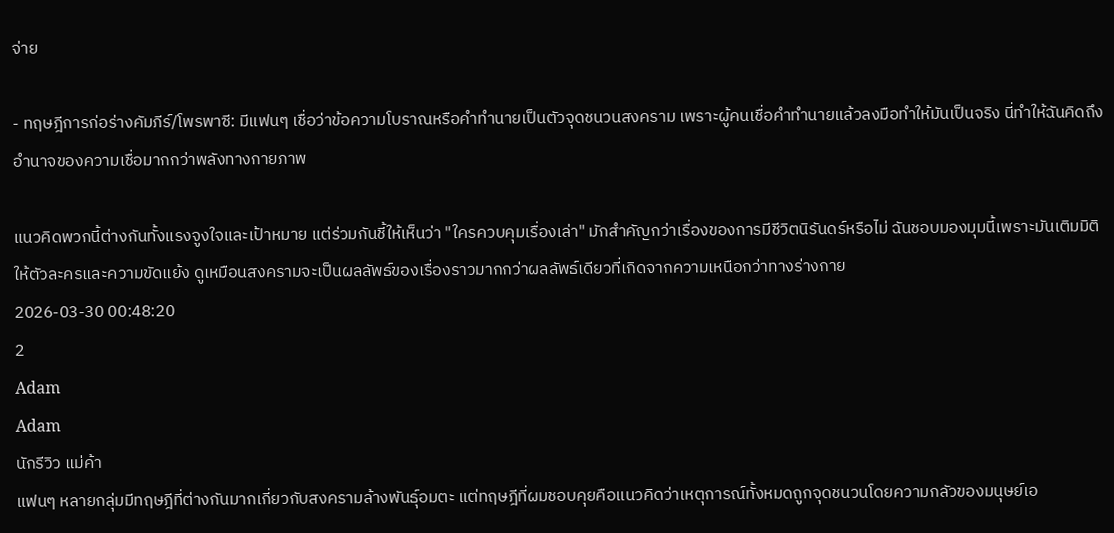จ่าย

- ทฤษฎีการก่อร่างคัมภีร์/โพรพาซี: มีแฟนๆ เชื่อว่าข้อความโบราณหรือคำทำนายเป็นตัวจุดชนวนสงคราม เพราะผู้คนเชื่อคำทำนายแล้วลงมือทำให้มันเป็นจริง นี่ทำให้ฉันคิดถึงอำนาจของความเชื่อมากกว่าพลังทางกายภาพ

แนวคิดพวกนี้ต่างกันทั้งแรงจูงใจและเป้าหมาย แต่ร่วมกันชี้ให้เห็นว่า "ใครควบคุมเรื่องเล่า" มักสำคัญกว่าเรื่องของการมีชีวิตนิรันดร์หรือไม่ ฉันชอบมองมุมนี้เพราะมันเติมมิติให้ตัวละครและความขัดแย้ง ดูเหมือนสงครามจะเป็นผลลัพธ์ของเรื่องราวมากกว่าผลลัพธ์เดียวที่เกิดจากความเหนือกว่าทางร่างกาย
2026-03-30 00:48:20
2
Adam
Adam
นักรีวิว แม่ค้า
แฟนๆ หลายกลุ่มมีทฤษฎีที่ต่างกันมากเกี่ยวกับสงครามล้างพันธุ์อมตะ แต่ทฤษฎีที่ผมชอบคุยคือแนวคิดว่าเหตุการณ์ทั้งหมดถูกจุดชนวนโดยความกลัวของมนุษย์เอ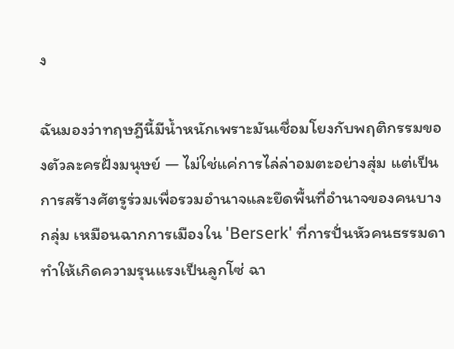ง

ฉันมองว่าทฤษฎีนี้มีน้ำหนักเพราะมันเชื่อมโยงกับพฤติกรรมของตัวละครฝั่งมนุษย์ — ไม่ใช่แค่การไล่ล่าอมตะอย่างสุ่ม แต่เป็นการสร้างศัตรูร่วมเพื่อรวมอำนาจและยึดพื้นที่อำนาจของคนบางกลุ่ม เหมือนฉากการเมืองใน 'Berserk' ที่การปั่นหัวคนธรรมดาทำให้เกิดความรุนแรงเป็นลูกโซ่ ฉา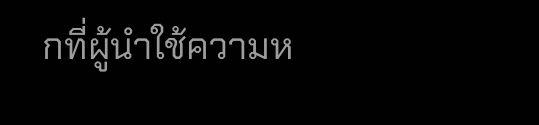กที่ผู้นำใช้ความห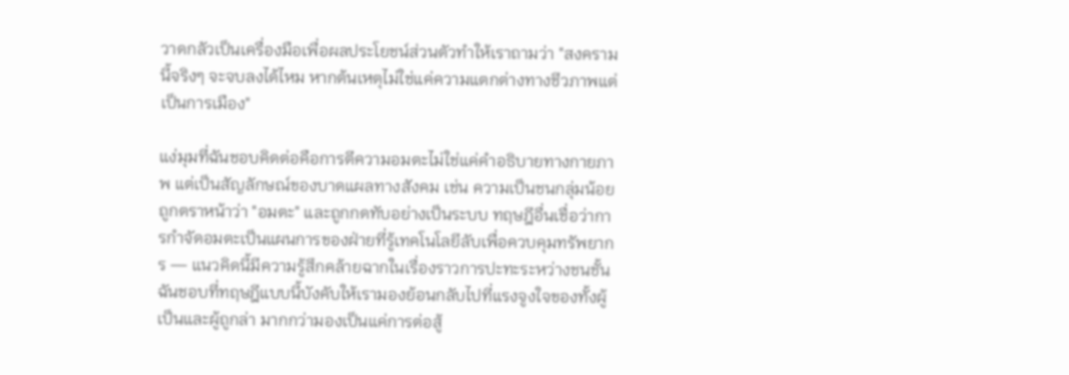วาดกลัวเป็นเครื่องมือเพื่อผลประโยชน์ส่วนตัวทำให้เราถามว่า "สงครามนี้จริงๆ จะจบลงได้ไหม หากต้นเหตุไม่ใช่แค่ความแตกต่างทางชีวภาพแต่เป็นการเมือง"

แง่มุมที่ฉันชอบคิดต่อคือการตีความอมตะไม่ใช่แค่คำอธิบายทางกายภาพ แต่เป็นสัญลักษณ์ของบาดแผลทางสังคม เช่น ความเป็นชนกลุ่มน้อยถูกตราหน้าว่า "อมตะ" และถูกกดทับอย่างเป็นระบบ ทฤษฎีอื่นเชื่อว่าการกำจัดอมตะเป็นแผนการของฝ่ายที่รู้เทคโนโลยีลับเพื่อควบคุมทรัพยากร — แนวคิดนี้มีความรู้สึกคล้ายฉากในเรื่องราวการปะทะระหว่างชนชั้น ฉันชอบที่ทฤษฎีแบบนี้บังคับให้เรามองย้อนกลับไปที่แรงจูงใจของทั้งผู้เป็นและผู้ถูกล่า มากกว่ามองเป็นแค่การต่อสู้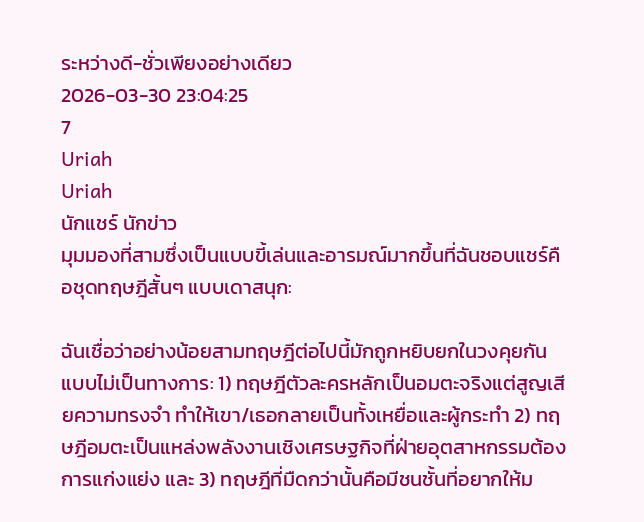ระหว่างดี-ชั่วเพียงอย่างเดียว
2026-03-30 23:04:25
7
Uriah
Uriah
นักแชร์ นักข่าว
มุมมองที่สามซึ่งเป็นแบบขี้เล่นและอารมณ์มากขึ้นที่ฉันชอบแชร์คือชุดทฤษฎีสั้นๆ แบบเดาสนุก:

ฉันเชื่อว่าอย่างน้อยสามทฤษฎีต่อไปนี้มักถูกหยิบยกในวงคุยกันแบบไม่เป็นทางการ: 1) ทฤษฎีตัวละครหลักเป็นอมตะจริงแต่สูญเสียความทรงจำ ทำให้เขา/เธอกลายเป็นทั้งเหยื่อและผู้กระทำ 2) ทฤษฎีอมตะเป็นแหล่งพลังงานเชิงเศรษฐกิจที่ฝ่ายอุตสาหกรรมต้องการแก่งแย่ง และ 3) ทฤษฎีที่มืดกว่านั้นคือมีชนชั้นที่อยากให้ม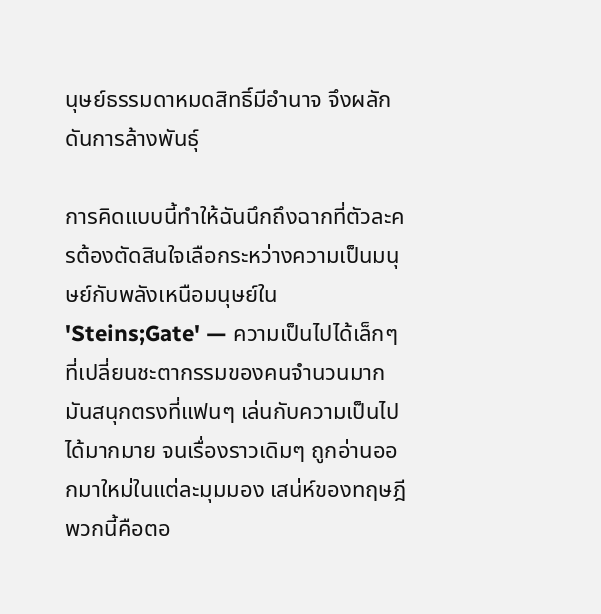นุษย์ธรรมดาหมดสิทธิ์มีอำนาจ จึงผลักดันการล้างพันธุ์

การคิดแบบนี้ทำให้ฉันนึกถึงฉากที่ตัวละครต้องตัดสินใจเลือกระหว่างความเป็นมนุษย์กับพลังเหนือมนุษย์ใน 'Steins;Gate' — ความเป็นไปได้เล็กๆ ที่เปลี่ยนชะตากรรมของคนจำนวนมาก มันสนุกตรงที่แฟนๆ เล่นกับความเป็นไปได้มากมาย จนเรื่องราวเดิมๆ ถูกอ่านออกมาใหม่ในแต่ละมุมมอง เสน่ห์ของทฤษฎีพวกนี้คือตอ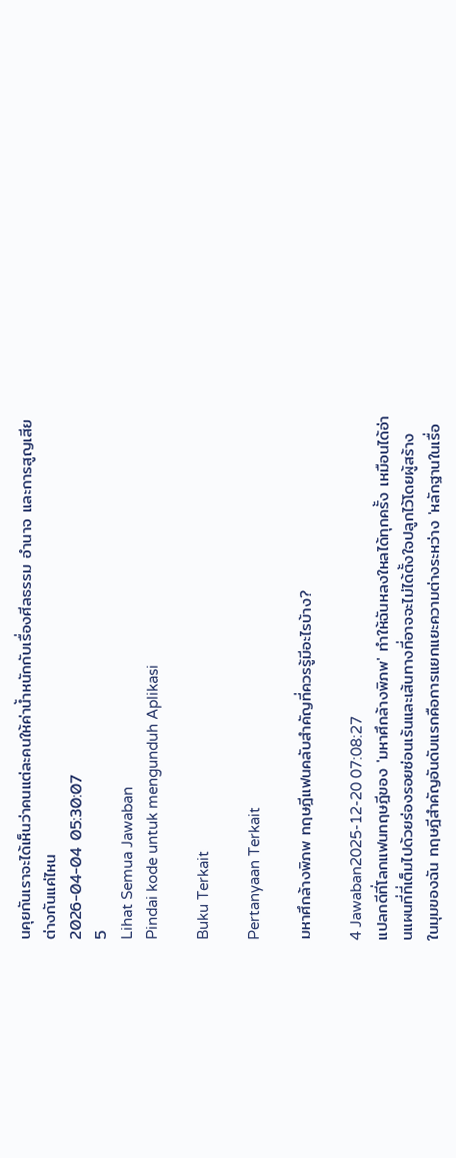นคุยกันเราจะได้เห็นว่าคนแต่ละคนให้ค่าน้ำหนักกับเรื่องศีลธรรม อำนาจ และการสูญเสียต่างกันแค่ไหน
2026-04-04 05:30:07
5
Lihat Semua Jawaban
Pindai kode untuk mengunduh Aplikasi

Buku Terkait

Pertanyaan Terkait

มหาศึกล้างพิภพ ทฤษฎีแฟนคลับสำคัญที่ควรรู้มีอะไรบ้าง?

4 Jawaban2025-12-20 07:08:27
แปลกดีที่โลกแฟนทฤษฎีของ 'มหาศึกล้างพิภพ' ทำให้ฉันหลงใหลได้ทุกครั้ง เหมือนได้อ่านแผนที่ที่เต็มไปด้วยร่องรอยซ่อนเร้นและเส้นทางที่อาจจะไม่ได้ตั้งใจปลูกไว้โดยผู้สร้าง ในมุมของฉัน ทฤษฎีสำคัญอันดับแรกคือการแยกแยะความต่างระหว่าง 'หลักฐานในเรื่อ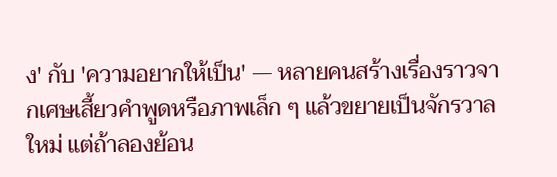ง' กับ 'ความอยากให้เป็น' — หลายคนสร้างเรื่องราวจากเศษเสี้ยวคำพูดหรือภาพเล็ก ๆ แล้วขยายเป็นจักรวาลใหม่ แต่ถ้าลองย้อน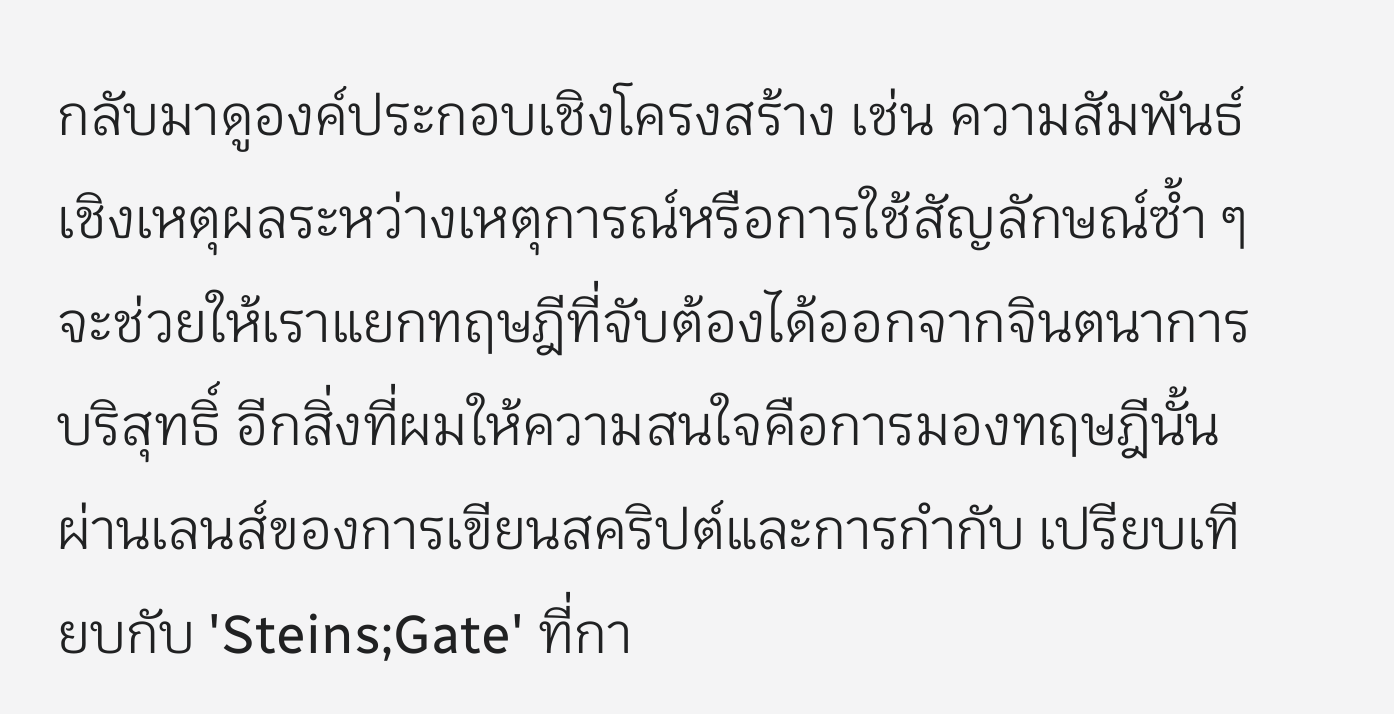กลับมาดูองค์ประกอบเชิงโครงสร้าง เช่น ความสัมพันธ์เชิงเหตุผลระหว่างเหตุการณ์หรือการใช้สัญลักษณ์ซ้ำ ๆ จะช่วยให้เราแยกทฤษฎีที่จับต้องได้ออกจากจินตนาการบริสุทธิ์ อีกสิ่งที่ผมให้ความสนใจคือการมองทฤษฎีนั้นผ่านเลนส์ของการเขียนสคริปต์และการกำกับ เปรียบเทียบกับ 'Steins;Gate' ที่กา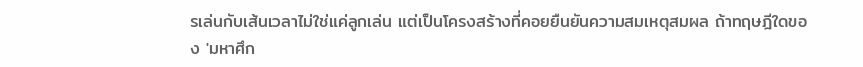รเล่นกับเส้นเวลาไม่ใช่แค่ลูกเล่น แต่เป็นโครงสร้างที่คอยยืนยันความสมเหตุสมผล ถ้าทฤษฎีใดของ 'มหาศึก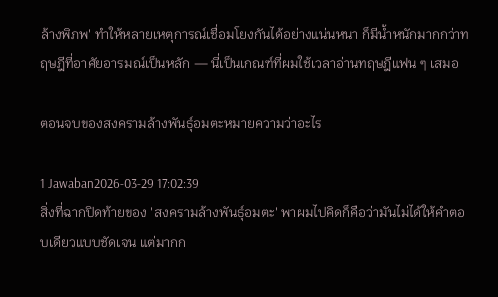ล้างพิภพ' ทำให้หลายเหตุการณ์เชื่อมโยงกันได้อย่างแน่นหนา ก็มีน้ำหนักมากกว่าทฤษฎีที่อาศัยอารมณ์เป็นหลัก — นี่เป็นเกณฑ์ที่ผมใช้เวลาอ่านทฤษฎีแฟน ๆ เสมอ

ตอนจบของสงครามล้างพันธุ์อมตะหมายความว่าอะไร

1 Jawaban2026-03-29 17:02:39
สิ่งที่ฉากปิดท้ายของ 'สงครามล้างพันธุ์อมตะ' พาผมไปคิดก็คือว่ามันไม่ได้ให้คำตอบเดียวแบบชัดเจน แต่มากก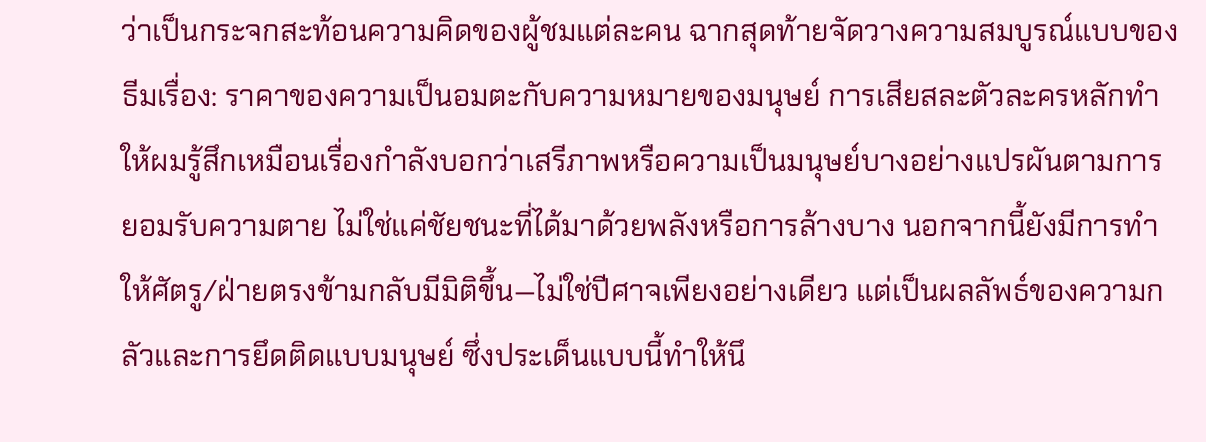ว่าเป็นกระจกสะท้อนความคิดของผู้ชมแต่ละคน ฉากสุดท้ายจัดวางความสมบูรณ์แบบของธีมเรื่อง: ราคาของความเป็นอมตะกับความหมายของมนุษย์ การเสียสละตัวละครหลักทำให้ผมรู้สึกเหมือนเรื่องกำลังบอกว่าเสรีภาพหรือความเป็นมนุษย์บางอย่างแปรผันตามการยอมรับความตาย ไม่ใช่แค่ชัยชนะที่ได้มาด้วยพลังหรือการล้างบาง นอกจากนี้ยังมีการทำให้ศัตรู/ฝ่ายตรงข้ามกลับมีมิติขึ้น—ไม่ใช่ปีศาจเพียงอย่างเดียว แต่เป็นผลลัพธ์ของความกลัวและการยึดติดแบบมนุษย์ ซึ่งประเด็นแบบนี้ทำให้นึ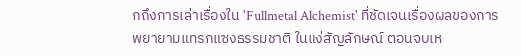กถึงการเล่าเรื่องใน 'Fullmetal Alchemist' ที่ชัดเจนเรื่องผลของการพยายามแทรกแซงธรรมชาติ ในแง่สัญลักษณ์ ตอนจบเห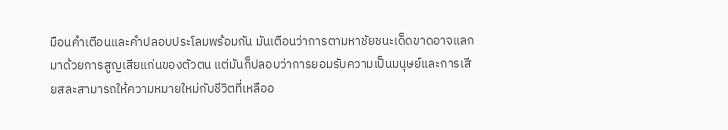มือนคำเตือนและคำปลอบประโลมพร้อมกัน มันเตือนว่าการตามหาชัยชนะเด็ดขาดอาจแลกมาด้วยการสูญเสียแก่นของตัวตน แต่มันก็ปลอบว่าการยอมรับความเป็นมนุษย์และการเสียสละสามารถให้ความหมายใหม่กับชีวิตที่เหลืออ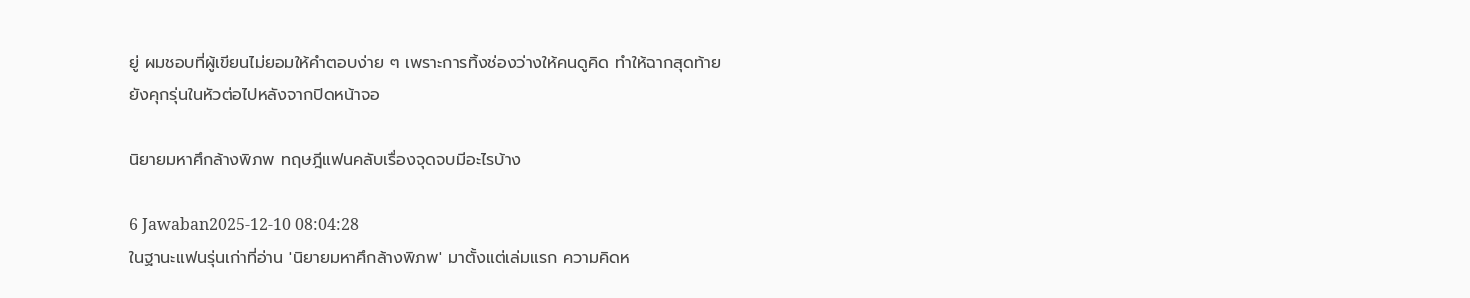ยู่ ผมชอบที่ผู้เขียนไม่ยอมให้คำตอบง่าย ๆ เพราะการทิ้งช่องว่างให้คนดูคิด ทำให้ฉากสุดท้ายยังคุกรุ่นในหัวต่อไปหลังจากปิดหน้าจอ

นิยายมหาศึกล้างพิภพ ทฤษฎีแฟนคลับเรื่องจุดจบมีอะไรบ้าง

6 Jawaban2025-12-10 08:04:28
ในฐานะแฟนรุ่นเก่าที่อ่าน 'นิยายมหาศึกล้างพิภพ' มาตั้งแต่เล่มแรก ความคิดห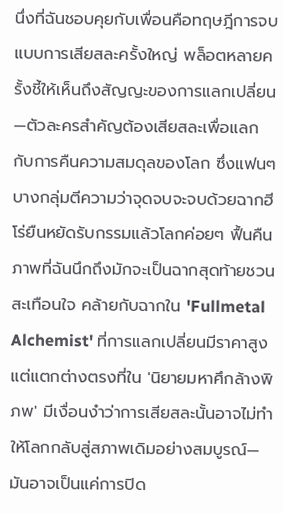นึ่งที่ฉันชอบคุยกับเพื่อนคือทฤษฎีการจบแบบการเสียสละครั้งใหญ่ พล็อตหลายครั้งชี้ให้เห็นถึงสัญญะของการแลกเปลี่ยน—ตัวละครสำคัญต้องเสียสละเพื่อแลกกับการคืนความสมดุลของโลก ซึ่งแฟนๆ บางกลุ่มตีความว่าจุดจบจะจบด้วยฉากฮีโร่ยืนหยัดรับกรรมแล้วโลกค่อยๆ ฟื้นคืน ภาพที่ฉันนึกถึงมักจะเป็นฉากสุดท้ายชวนสะเทือนใจ คล้ายกับฉากใน 'Fullmetal Alchemist' ที่การแลกเปลี่ยนมีราคาสูง แต่แตกต่างตรงที่ใน 'นิยายมหาศึกล้างพิภพ' มีเงื่อนงำว่าการเสียสละนั้นอาจไม่ทำให้โลกกลับสู่สภาพเดิมอย่างสมบูรณ์—มันอาจเป็นแค่การปิด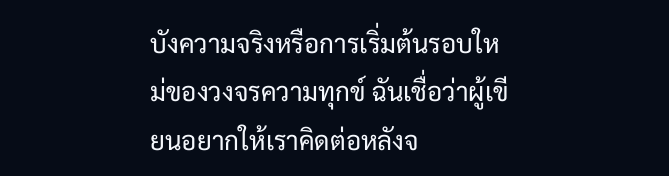บังความจริงหรือการเริ่มต้นรอบใหม่ของวงจรความทุกข์ ฉันเชื่อว่าผู้เขียนอยากให้เราคิดต่อหลังจ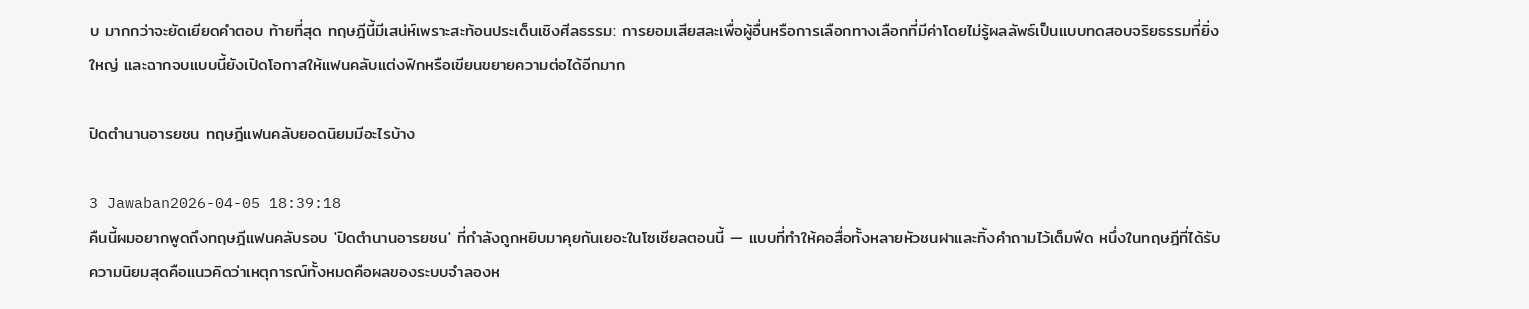บ มากกว่าจะยัดเยียดคำตอบ ท้ายที่สุด ทฤษฎีนี้มีเสน่ห์เพราะสะท้อนประเด็นเชิงศีลธรรม: การยอมเสียสละเพื่อผู้อื่นหรือการเลือกทางเลือกที่มีค่าโดยไม่รู้ผลลัพธ์เป็นแบบทดสอบจริยธรรมที่ยิ่งใหญ่ และฉากจบแบบนี้ยังเปิดโอกาสให้แฟนคลับแต่งฟิกหรือเขียนขยายความต่อได้อีกมาก

ปิดตำนานอารยชน ทฤษฎีแฟนคลับยอดนิยมมีอะไรบ้าง

3 Jawaban2026-04-05 18:39:18
คืนนี้ผมอยากพูดถึงทฤษฎีแฟนคลับรอบ 'ปิดตำนานอารยชน' ที่กำลังถูกหยิบมาคุยกันเยอะในโซเชียลตอนนี้ — แบบที่ทำให้คอสื่อทั้งหลายหัวชนฝาและทิ้งคำถามไว้เต็มฟีด หนึ่งในทฤษฎีที่ได้รับความนิยมสุดคือแนวคิดว่าเหตุการณ์ทั้งหมดคือผลของระบบจำลองห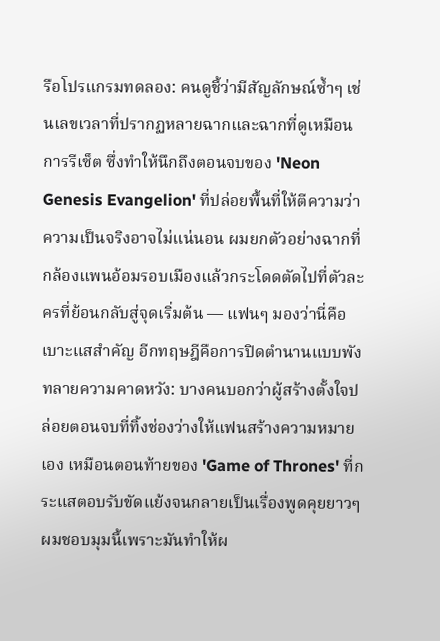รือโปรแกรมทดลอง: คนดูชี้ว่ามีสัญลักษณ์ซ้ำๆ เช่นเลขเวลาที่ปรากฏหลายฉากและฉากที่ดูเหมือนการรีเซ็ต ซึ่งทำให้นึกถึงตอนจบของ 'Neon Genesis Evangelion' ที่ปล่อยพื้นที่ให้ตีความว่าความเป็นจริงอาจไม่แน่นอน ผมยกตัวอย่างฉากที่กล้องแพนอ้อมรอบเมืองแล้วกระโดดตัดไปที่ตัวละครที่ย้อนกลับสู่จุดเริ่มต้น — แฟนๆ มองว่านี่คือเบาะแสสำคัญ อีกทฤษฎีคือการปิดตำนานแบบพังทลายความคาดหวัง: บางคนบอกว่าผู้สร้างตั้งใจปล่อยตอนจบที่ทิ้งช่องว่างให้แฟนสร้างความหมายเอง เหมือนตอนท้ายของ 'Game of Thrones' ที่กระแสตอบรับขัดแย้งจนกลายเป็นเรื่องพูดคุยยาวๆ ผมชอบมุมนี้เพราะมันทำให้ผ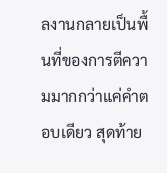ลงานกลายเป็นพื้นที่ของการตีความมากกว่าแค่คำตอบเดียว สุดท้าย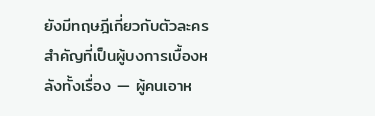ยังมีทฤษฎีเกี่ยวกับตัวละครสำคัญที่เป็นผู้บงการเบื้องหลังทั้งเรื่อง — ผู้คนเอาห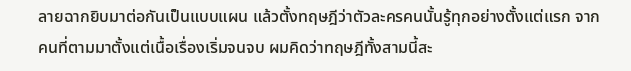ลายฉากยิบมาต่อกันเป็นแบบแผน แล้วตั้งทฤษฎีว่าตัวละครคนนั้นรู้ทุกอย่างตั้งแต่แรก จากคนที่ตามมาตั้งแต่เนื้อเรื่องเริ่มจนจบ ผมคิดว่าทฤษฎีทั้งสามนี้สะ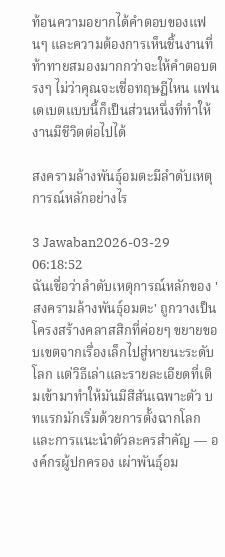ท้อนความอยากได้คำตอบของแฟนๆ และความต้องการเห็นชิ้นงานที่ท้าทายสมองมากกว่าจะให้คำตอบตรงๆ ไม่ว่าคุณจะเชื่อทฤษฎีไหน แฟนเดเบตแบบนี้ก็เป็นส่วนหนึ่งที่ทำให้งานมีชีวิตต่อไปได้

สงครามล้างพันธุ์อมตะมีลำดับเหตุการณ์หลักอย่างไร

3 Jawaban2026-03-29 06:18:52
ฉันเชื่อว่าลำดับเหตุการณ์หลักของ 'สงครามล้างพันธุ์อมตะ' ถูกวางเป็นโครงสร้างคลาสสิกที่ค่อยๆ ขยายขอบเขตจากเรื่องเล็กไปสู่หายนะระดับโลก แต่วิธีเล่าและรายละเอียดที่เติมเข้ามาทำให้มันมีสีสันเฉพาะตัว บทแรกมักเริ่มด้วยการตั้งฉากโลกและการแนะนำตัวละครสำคัญ — องค์กรผู้ปกครอง เผ่าพันธุ์อม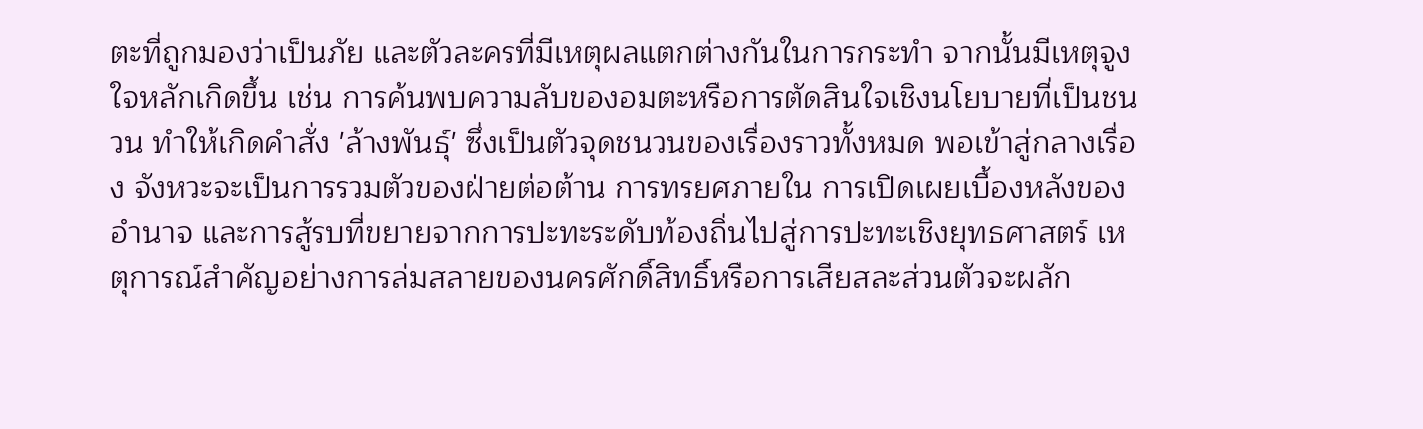ตะที่ถูกมองว่าเป็นภัย และตัวละครที่มีเหตุผลแตกต่างกันในการกระทำ จากนั้นมีเหตุจูงใจหลักเกิดขึ้น เช่น การค้นพบความลับของอมตะหรือการตัดสินใจเชิงนโยบายที่เป็นชนวน ทำให้เกิดคำสั่ง 'ล้างพันธุ์' ซึ่งเป็นตัวจุดชนวนของเรื่องราวทั้งหมด พอเข้าสู่กลางเรื่อง จังหวะจะเป็นการรวมตัวของฝ่ายต่อต้าน การทรยศภายใน การเปิดเผยเบื้องหลังของอำนาจ และการสู้รบที่ขยายจากการปะทะระดับท้องถิ่นไปสู่การปะทะเชิงยุทธศาสตร์ เหตุการณ์สำคัญอย่างการล่มสลายของนครศักดิ์สิทธิ์หรือการเสียสละส่วนตัวจะผลัก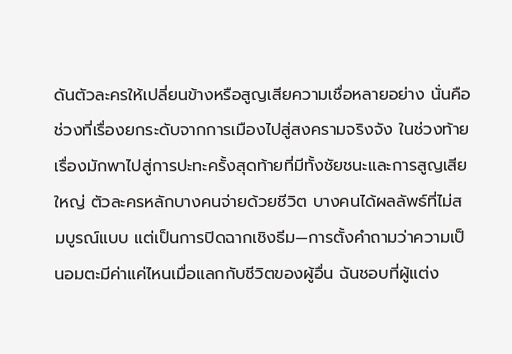ดันตัวละครให้เปลี่ยนข้างหรือสูญเสียความเชื่อหลายอย่าง นั่นคือช่วงที่เรื่องยกระดับจากการเมืองไปสู่สงครามจริงจัง ในช่วงท้าย เรื่องมักพาไปสู่การปะทะครั้งสุดท้ายที่มีทั้งชัยชนะและการสูญเสียใหญ่ ตัวละครหลักบางคนจ่ายด้วยชีวิต บางคนได้ผลลัพธ์ที่ไม่สมบูรณ์แบบ แต่เป็นการปิดฉากเชิงธีม—การตั้งคำถามว่าความเป็นอมตะมีค่าแค่ไหนเมื่อแลกกับชีวิตของผู้อื่น ฉันชอบที่ผู้แต่ง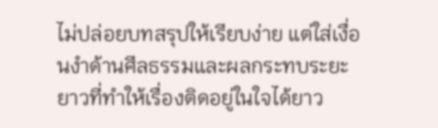ไม่ปล่อยบทสรุปให้เรียบง่าย แต่ใส่เงื่อนงำด้านศีลธรรมและผลกระทบระยะยาวที่ทำให้เรื่องติดอยู่ในใจได้ยาว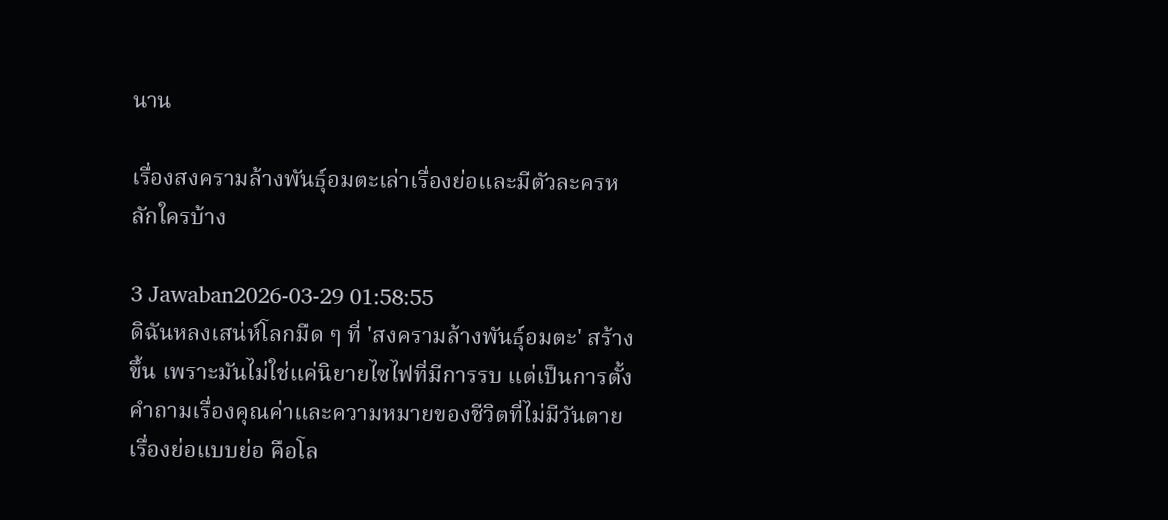นาน

เรื่องสงครามล้างพันธุ์อมตะเล่าเรื่องย่อและมีตัวละครหลักใครบ้าง

3 Jawaban2026-03-29 01:58:55
ดิฉันหลงเสน่ห์โลกมืด ๆ ที่ 'สงครามล้างพันธุ์อมตะ' สร้างขึ้น เพราะมันไม่ใช่แค่นิยายไซไฟที่มีการรบ แต่เป็นการตั้งคำถามเรื่องคุณค่าและความหมายของชีวิตที่ไม่มีวันตาย เรื่องย่อแบบย่อ คือโล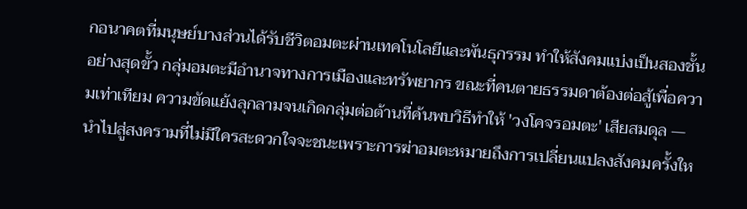กอนาคตที่มนุษย์บางส่วนได้รับชีวิตอมตะผ่านเทคโนโลยีและพันธุกรรม ทำให้สังคมแบ่งเป็นสองชั้นอย่างสุดขั้ว กลุ่มอมตะมีอำนาจทางการเมืองและทรัพยากร ขณะที่คนตายธรรมดาต้องต่อสู้เพื่อความเท่าเทียม ความขัดแย้งลุกลามจนเกิดกลุ่มต่อต้านที่ค้นพบวิธีทำให้ 'วงโคจรอมตะ' เสียสมดุล — นำไปสู่สงครามที่ไม่มีใครสะดวกใจจะชนะเพราะการฆ่าอมตะหมายถึงการเปลี่ยนแปลงสังคมครั้งให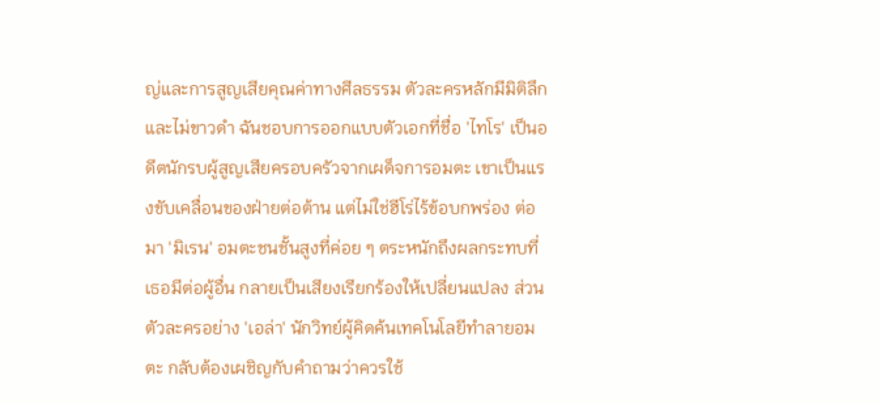ญ่และการสูญเสียคุณค่าทางศีลธรรม ตัวละครหลักมีมิติลึกและไม่ขาวดำ ฉันชอบการออกแบบตัวเอกที่ชื่อ 'ไทโร' เป็นอดีตนักรบผู้สูญเสียครอบครัวจากเผด็จการอมตะ เขาเป็นแรงขับเคลื่อนของฝ่ายต่อต้าน แต่ไม่ใช่ฮีโร่ไร้ข้อบกพร่อง ต่อมา 'มิเรน' อมตะชนชั้นสูงที่ค่อย ๆ ตระหนักถึงผลกระทบที่เธอมีต่อผู้อื่น กลายเป็นเสียงเรียกร้องให้เปลี่ยนแปลง ส่วนตัวละครอย่าง 'เอล่า' นักวิทย์ผู้คิดค้นเทคโนโลยีทำลายอมตะ กลับต้องเผชิญกับคำถามว่าควรใช้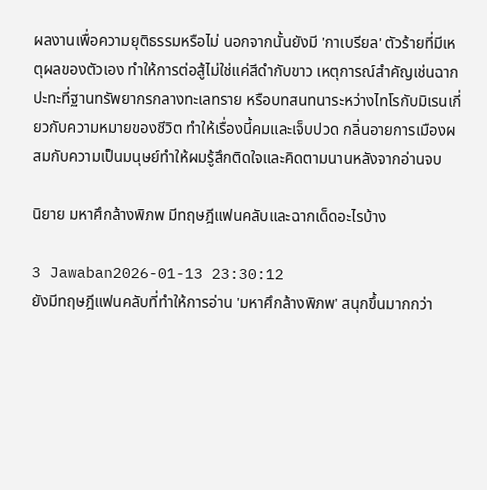ผลงานเพื่อความยุติธรรมหรือไม่ นอกจากนั้นยังมี 'กาเบรียล' ตัวร้ายที่มีเหตุผลของตัวเอง ทำให้การต่อสู้ไม่ใช่แค่สีดำกับขาว เหตุการณ์สำคัญเช่นฉากปะทะที่ฐานทรัพยากรกลางทะเลทราย หรือบทสนทนาระหว่างไทโรกับมิเรนเกี่ยวกับความหมายของชีวิต ทำให้เรื่องนี้คมและเจ็บปวด กลิ่นอายการเมืองผสมกับความเป็นมนุษย์ทำให้ผมรู้สึกติดใจและคิดตามนานหลังจากอ่านจบ

นิยาย มหาศึกล้างพิภพ มีทฤษฎีแฟนคลับและฉากเด็ดอะไรบ้าง

3 Jawaban2026-01-13 23:30:12
ยังมีทฤษฎีแฟนคลับที่ทำให้การอ่าน 'มหาศึกล้างพิภพ' สนุกขึ้นมากกว่า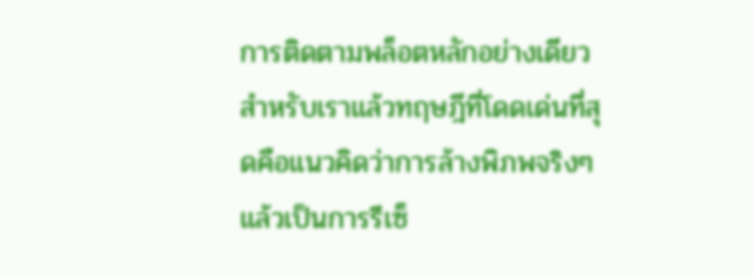การติดตามพล็อตหลักอย่างเดียว สำหรับเราแล้วทฤษฎีที่โดดเด่นที่สุดคือแนวคิดว่าการล้างพิภพจริงๆ แล้วเป็นการรีเซ็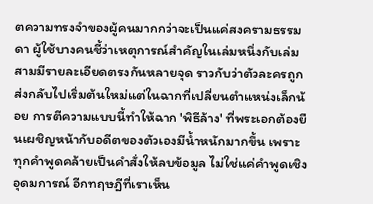ตความทรงจำของผู้คนมากกว่าจะเป็นแค่สงครามธรรมดา ผู้ใช้บางคนชี้ว่าเหตุการณ์สำคัญในเล่มหนึ่งกับเล่มสามมีรายละเอียดตรงกันหลายจุด ราวกับว่าตัวละครถูกส่งกลับไปเริ่มต้นใหม่แต่ในฉากที่เปลี่ยนตำแหน่งเล็กน้อย การตีความแบบนี้ทำให้ฉาก 'พิธีล้าง' ที่พระเอกต้องยืนเผชิญหน้ากับอดีตของตัวเองมีน้ำหนักมากขึ้น เพราะทุกคำพูดคล้ายเป็นคำสั่งให้ลบข้อมูล ไม่ใช่แค่คำพูดเชิงอุดมการณ์ อีกทฤษฎีที่เราเห็น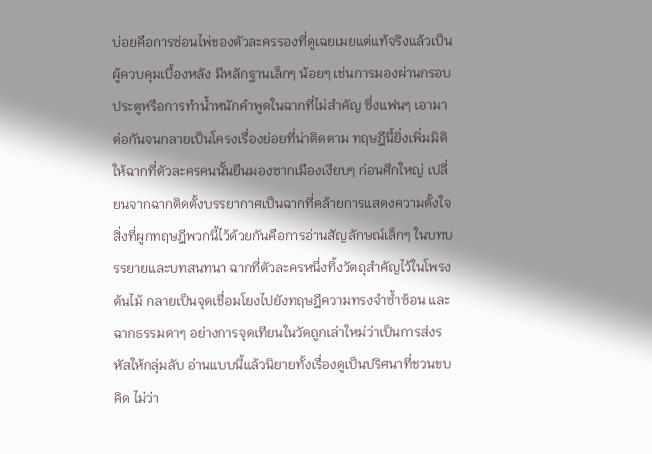บ่อยคือการซ่อนไพ่ของตัวละครรองที่ดูเฉยเมยแต่แท้จริงแล้วเป็นผู้ควบคุมเบื้องหลัง มีหลักฐานเล็กๆ น้อยๆ เช่นการมองผ่านกรอบประตูหรือการทำน้ำหนักคำพูดในฉากที่ไม่สำคัญ ซึ่งแฟนๆ เอามาต่อกันจนกลายเป็นโครงเรื่องย่อยที่น่าติดตาม ทฤษฎีนี้ยิ่งเพิ่มมิติให้ฉากที่ตัวละครคนนั้นยืนมองซากเมืองเงียบๆ ก่อนศึกใหญ่ เปลี่ยนจากฉากติดตั้งบรรยากาศเป็นฉากที่คล้ายการแสดงความตั้งใจ สิ่งที่ผูกทฤษฎีพวกนี้ไว้ด้วยกันคือการอ่านสัญลักษณ์เล็กๆ ในบทบรรยายและบทสนทนา ฉากที่ตัวละครหนึ่งทิ้งวัตถุสำคัญไว้ในโพรงต้นไม้ กลายเป็นจุดเชื่อมโยงไปยังทฤษฎีความทรงจำซ้ำซ้อน และฉากธรรมดาๆ อย่างการจุดเทียนในวัดถูกเล่าใหม่ว่าเป็นการส่งรหัสให้กลุ่มลับ อ่านแบบนี้แล้วนิยายทั้งเรื่องดูเป็นปริศนาที่ชวนขบคิด ไม่ว่า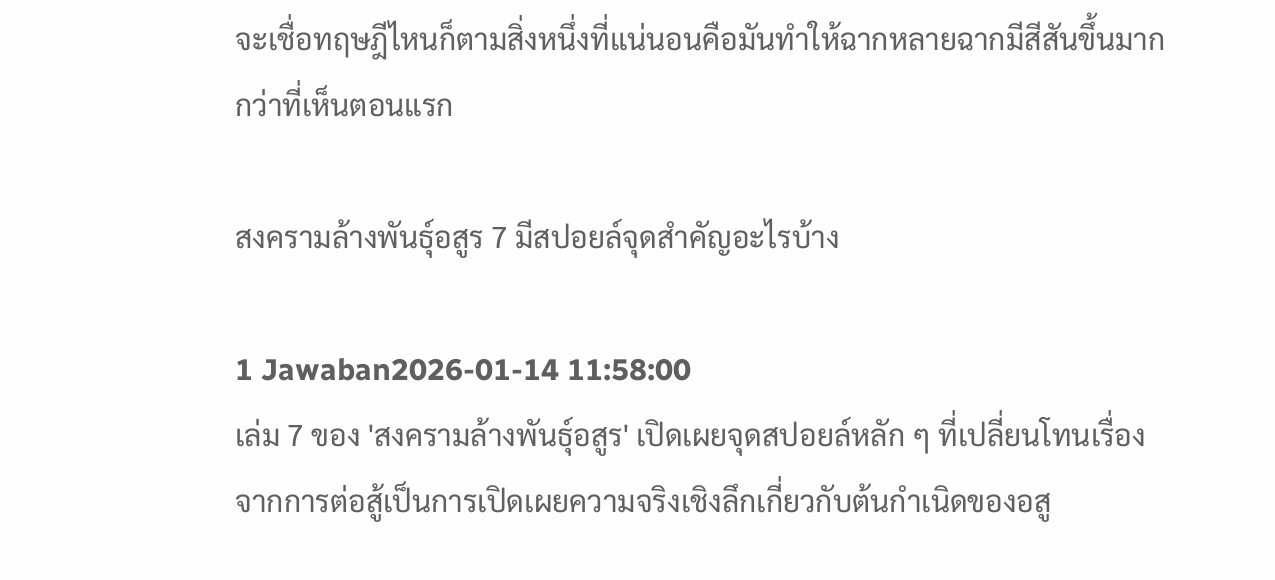จะเชื่อทฤษฎีไหนก็ตามสิ่งหนึ่งที่แน่นอนคือมันทำให้ฉากหลายฉากมีสีสันขึ้นมากกว่าที่เห็นตอนแรก

สงครามล้างพันธุ์อสูร 7 มีสปอยล์จุดสำคัญอะไรบ้าง

1 Jawaban2026-01-14 11:58:00
เล่ม 7 ของ 'สงครามล้างพันธุ์อสูร' เปิดเผยจุดสปอยล์หลัก ๆ ที่เปลี่ยนโทนเรื่องจากการต่อสู้เป็นการเปิดเผยความจริงเชิงลึกเกี่ยวกับต้นกำเนิดของอสู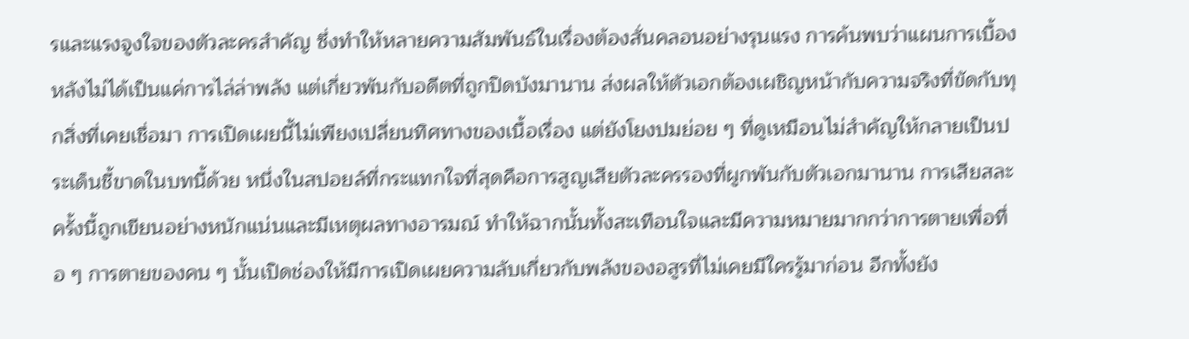รและแรงจูงใจของตัวละครสำคัญ ซึ่งทำให้หลายความสัมพันธ์ในเรื่องต้องสั่นคลอนอย่างรุนแรง การค้นพบว่าแผนการเบื้องหลังไม่ได้เป็นแค่การไล่ล่าพลัง แต่เกี่ยวพันกับอดีตที่ถูกปิดบังมานาน ส่งผลให้ตัวเอกต้องเผชิญหน้ากับความจริงที่ขัดกับทุกสิ่งที่เคยเชื่อมา การเปิดเผยนี้ไม่เพียงเปลี่ยนทิศทางของเนื้อเรื่อง แต่ยังโยงปมย่อย ๆ ที่ดูเหมือนไม่สำคัญให้กลายเป็นประเด็นชี้ขาดในบทนี้ด้วย หนึ่งในสปอยล์ที่กระแทกใจที่สุดคือการสูญเสียตัวละครรองที่ผูกพันกับตัวเอกมานาน การเสียสละครั้งนี้ถูกเขียนอย่างหนักแน่นและมีเหตุผลทางอารมณ์ ทำให้ฉากนั้นทั้งสะเทือนใจและมีความหมายมากกว่าการตายเพื่อทื่อ ๆ การตายของคน ๆ นั้นเปิดช่องให้มีการเปิดเผยความลับเกี่ยวกับพลังของอสูรที่ไม่เคยมีใครรู้มาก่อน อีกทั้งยัง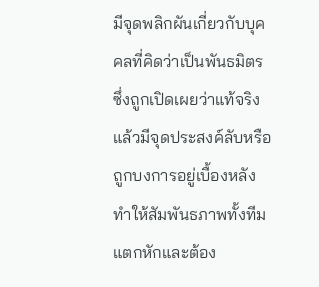มีจุดพลิกผันเกี่ยวกับบุคคลที่คิดว่าเป็นพันธมิตร ซึ่งถูกเปิดเผยว่าแท้จริงแล้วมีจุดประสงค์ลับหรือถูกบงการอยู่เบื้องหลัง ทำให้สัมพันธภาพทั้งทีมแตกหักและต้อง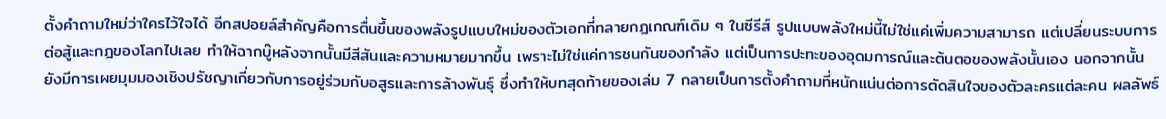ตั้งคำถามใหม่ว่าใครไว้ใจได้ อีกสปอยล์สำคัญคือการตื่นขึ้นของพลังรูปแบบใหม่ของตัวเอกที่ทลายกฎเกณฑ์เดิม ๆ ในซีรีส์ รูปแบบพลังใหม่นี้ไม่ใช่แค่เพิ่มความสามารถ แต่เปลี่ยนระบบการต่อสู้และกฎของโลกไปเลย ทำให้ฉากบู๊หลังจากนั้นมีสีสันและความหมายมากขึ้น เพราะไม่ใช่แค่การชนกันของกำลัง แต่เป็นการปะทะของอุดมการณ์และต้นตอของพลังนั้นเอง นอกจากนั้นยังมีการเผยมุมมองเชิงปรัชญาเกี่ยวกับการอยู่ร่วมกับอสูรและการล้างพันธุ์ ซึ่งทำให้บทสุดท้ายของเล่ม 7 กลายเป็นการตั้งคำถามที่หนักแน่นต่อการตัดสินใจของตัวละครแต่ละคน ผลลัพธ์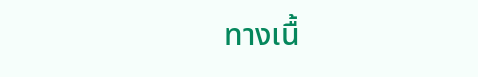ทางเนื้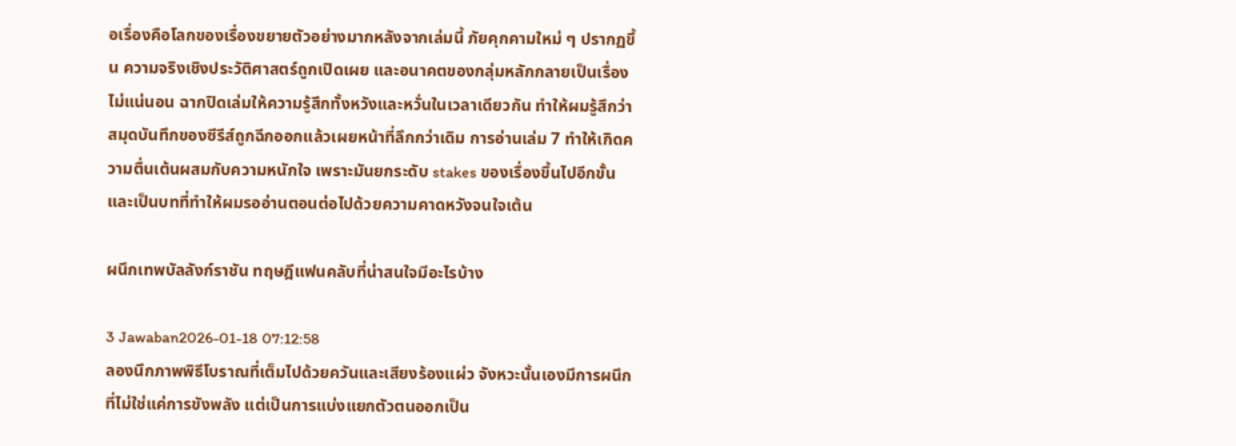อเรื่องคือโลกของเรื่องขยายตัวอย่างมากหลังจากเล่มนี้ ภัยคุกคามใหม่ ๆ ปรากฏขึ้น ความจริงเชิงประวัติศาสตร์ถูกเปิดเผย และอนาคตของกลุ่มหลักกลายเป็นเรื่องไม่แน่นอน ฉากปิดเล่มให้ความรู้สึกทั้งหวังและหวั่นในเวลาเดียวกัน ทำให้ผมรู้สึกว่าสมุดบันทึกของซีรีส์ถูกฉีกออกแล้วเผยหน้าที่ลึกกว่าเดิม การอ่านเล่ม 7 ทำให้เกิดความตื่นเต้นผสมกับความหนักใจ เพราะมันยกระดับ stakes ของเรื่องขึ้นไปอีกขั้น และเป็นบทที่ทำให้ผมรออ่านตอนต่อไปด้วยความคาดหวังจนใจเต้น

ผนึกเทพบัลลังก์ราชัน ทฤษฎีแฟนคลับที่น่าสนใจมีอะไรบ้าง

3 Jawaban2026-01-18 07:12:58
ลองนึกภาพพิธีโบราณที่เต็มไปด้วยควันและเสียงร้องแผ่ว จังหวะนั้นเองมีการผนึกที่ไม่ใช่แค่การขังพลัง แต่เป็นการแบ่งแยกตัวตนออกเป็น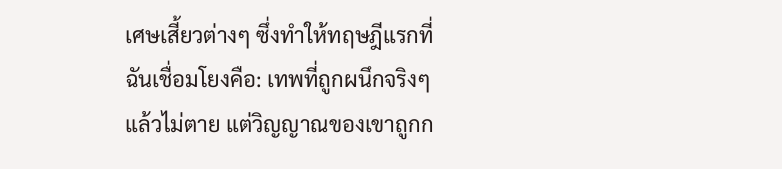เศษเสี้ยวต่างๆ ซึ่งทำให้ทฤษฎีแรกที่ฉันเชื่อมโยงคือ: เทพที่ถูกผนึกจริงๆ แล้วไม่ตาย แต่วิญญาณของเขาถูกก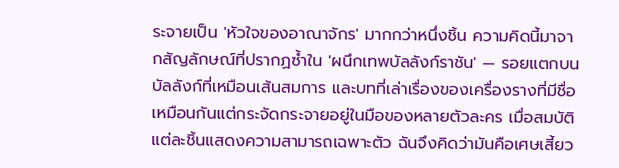ระจายเป็น 'หัวใจของอาณาจักร' มากกว่าหนึ่งชิ้น ความคิดนี้มาจากสัญลักษณ์ที่ปรากฏซ้ำใน 'ผนึกเทพบัลลังก์ราชัน' — รอยแตกบนบัลลังก์ที่เหมือนเส้นสมการ และบทที่เล่าเรื่องของเครื่องรางที่มีชื่อเหมือนกันแต่กระจัดกระจายอยู่ในมือของหลายตัวละคร เมื่อสมบัติแต่ละชิ้นแสดงความสามารถเฉพาะตัว ฉันจึงคิดว่ามันคือเศษเสี้ยว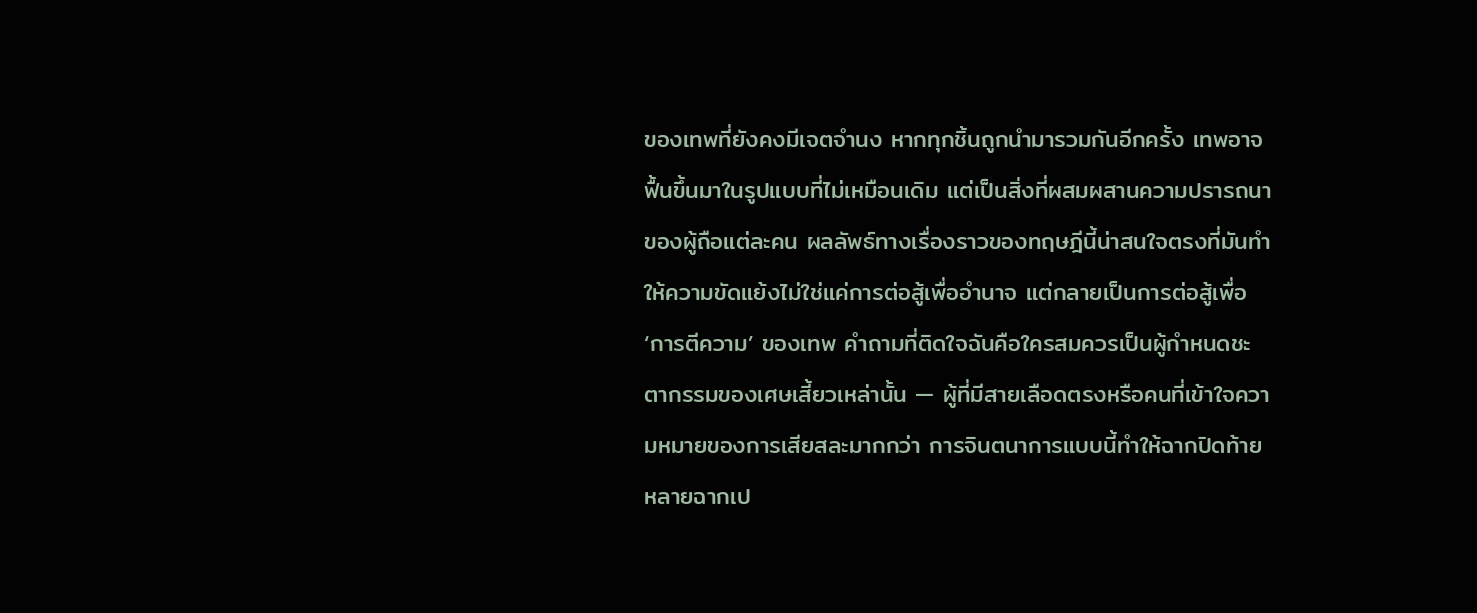ของเทพที่ยังคงมีเจตจำนง หากทุกชิ้นถูกนำมารวมกันอีกครั้ง เทพอาจฟื้นขึ้นมาในรูปแบบที่ไม่เหมือนเดิม แต่เป็นสิ่งที่ผสมผสานความปรารถนาของผู้ถือแต่ละคน ผลลัพธ์ทางเรื่องราวของทฤษฎีนี้น่าสนใจตรงที่มันทำให้ความขัดแย้งไม่ใช่แค่การต่อสู้เพื่ออำนาจ แต่กลายเป็นการต่อสู้เพื่อ ‘การตีความ’ ของเทพ คำถามที่ติดใจฉันคือใครสมควรเป็นผู้กำหนดชะตากรรมของเศษเสี้ยวเหล่านั้น — ผู้ที่มีสายเลือดตรงหรือคนที่เข้าใจความหมายของการเสียสละมากกว่า การจินตนาการแบบนี้ทำให้ฉากปิดท้ายหลายฉากเป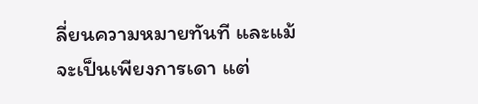ลี่ยนความหมายทันที และแม้จะเป็นเพียงการเดา แต่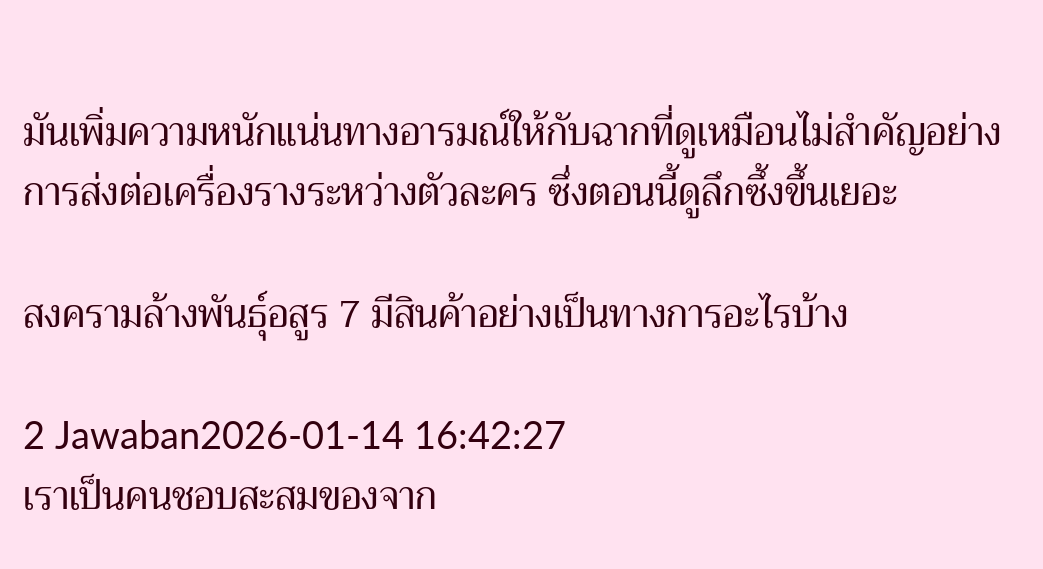มันเพิ่มความหนักแน่นทางอารมณ์ให้กับฉากที่ดูเหมือนไม่สำคัญอย่างการส่งต่อเครื่องรางระหว่างตัวละคร ซึ่งตอนนี้ดูลึกซึ้งขึ้นเยอะ

สงครามล้างพันธุ์อสูร 7 มีสินค้าอย่างเป็นทางการอะไรบ้าง

2 Jawaban2026-01-14 16:42:27
เราเป็นคนชอบสะสมของจาก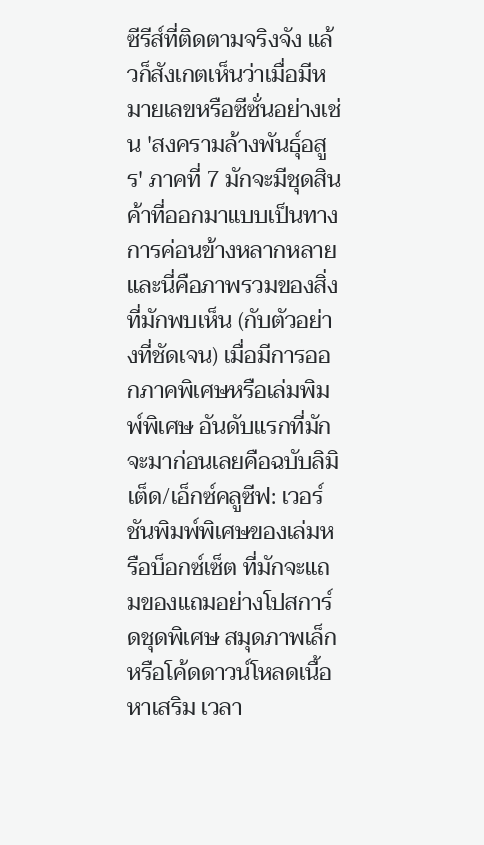ซีรีส์ที่ติดตามจริงจัง แล้วก็สังเกตเห็นว่าเมื่อมีหมายเลขหรือซีซั่นอย่างเช่น 'สงครามล้างพันธุ์อสูร' ภาคที่ 7 มักจะมีชุดสินค้าที่ออกมาแบบเป็นทางการค่อนข้างหลากหลาย และนี่คือภาพรวมของสิ่งที่มักพบเห็น (กับตัวอย่างที่ชัดเจน) เมื่อมีการออกภาคพิเศษหรือเล่มพิมพ์พิเศษ อันดับแรกที่มักจะมาก่อนเลยคือฉบับลิมิเต็ด/เอ็กซ์คลูซีฟ: เวอร์ชันพิมพ์พิเศษของเล่มหรือบ็อกซ์เซ็ต ที่มักจะแถมของแถมอย่างโปสการ์ดชุดพิเศษ สมุดภาพเล็ก หรือโค้ดดาวน์โหลดเนื้อหาเสริม เวลา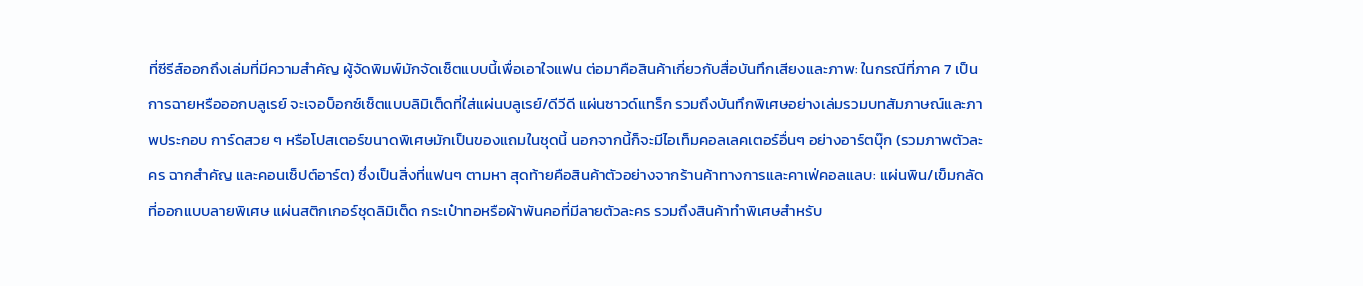ที่ซีรีส์ออกถึงเล่มที่มีความสำคัญ ผู้จัดพิมพ์มักจัดเซ็ตแบบนี้เพื่อเอาใจแฟน ต่อมาคือสินค้าเกี่ยวกับสื่อบันทึกเสียงและภาพ: ในกรณีที่ภาค 7 เป็นการฉายหรือออกบลูเรย์ จะเจอบ็อกซ์เซ็ตแบบลิมิเต็ดที่ใส่แผ่นบลูเรย์/ดีวีดี แผ่นซาวด์แทร็ก รวมถึงบันทึกพิเศษอย่างเล่มรวมบทสัมภาษณ์และภาพประกอบ การ์ดสวย ๆ หรือโปสเตอร์ขนาดพิเศษมักเป็นของแถมในชุดนี้ นอกจากนี้ก็จะมีไอเท็มคอลเลคเตอร์อื่นๆ อย่างอาร์ตบุ๊ก (รวมภาพตัวละคร ฉากสำคัญ และคอนเซ็ปต์อาร์ต) ซึ่งเป็นสิ่งที่แฟนๆ ตามหา สุดท้ายคือสินค้าตัวอย่างจากร้านค้าทางการและคาเฟ่คอลแลบ: แผ่นพิน/เข็มกลัดที่ออกแบบลายพิเศษ แผ่นสติกเกอร์ชุดลิมิเต็ด กระเป๋าทอหรือผ้าพันคอที่มีลายตัวละคร รวมถึงสินค้าทำพิเศษสำหรับ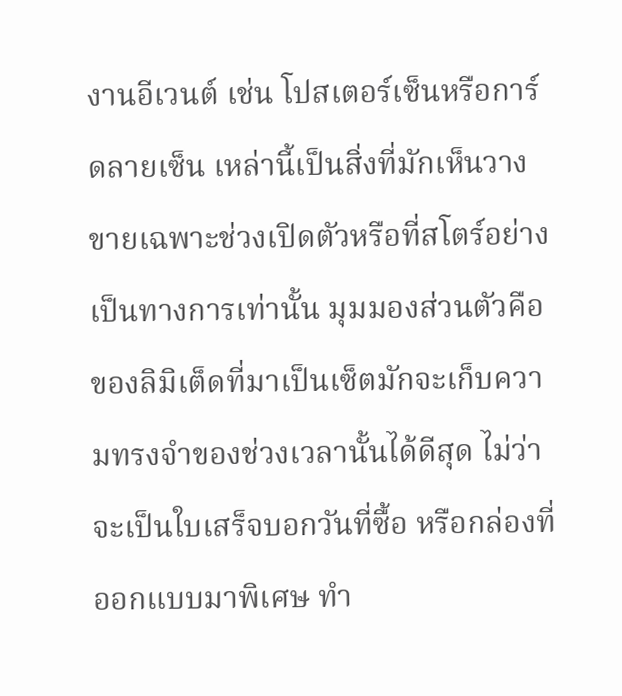งานอีเวนต์ เช่น โปสเตอร์เซ็นหรือการ์ดลายเซ็น เหล่านี้เป็นสิ่งที่มักเห็นวางขายเฉพาะช่วงเปิดตัวหรือที่สโตร์อย่างเป็นทางการเท่านั้น มุมมองส่วนตัวคือ ของลิมิเต็ดที่มาเป็นเซ็ตมักจะเก็บความทรงจำของช่วงเวลานั้นได้ดีสุด ไม่ว่าจะเป็นใบเสร็จบอกวันที่ซื้อ หรือกล่องที่ออกแบบมาพิเศษ ทำ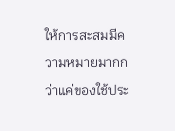ให้การสะสมมีความหมายมากกว่าแค่ของใช้ประ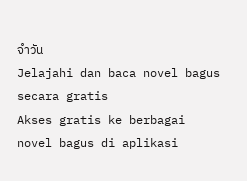จำวัน
Jelajahi dan baca novel bagus secara gratis
Akses gratis ke berbagai novel bagus di aplikasi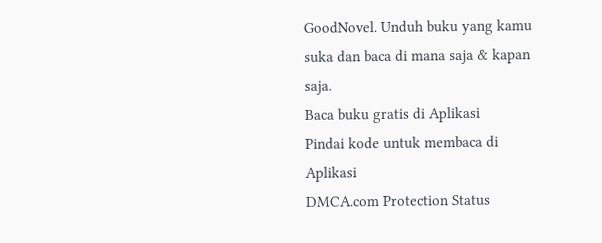GoodNovel. Unduh buku yang kamu suka dan baca di mana saja & kapan saja.
Baca buku gratis di Aplikasi
Pindai kode untuk membaca di Aplikasi
DMCA.com Protection Status